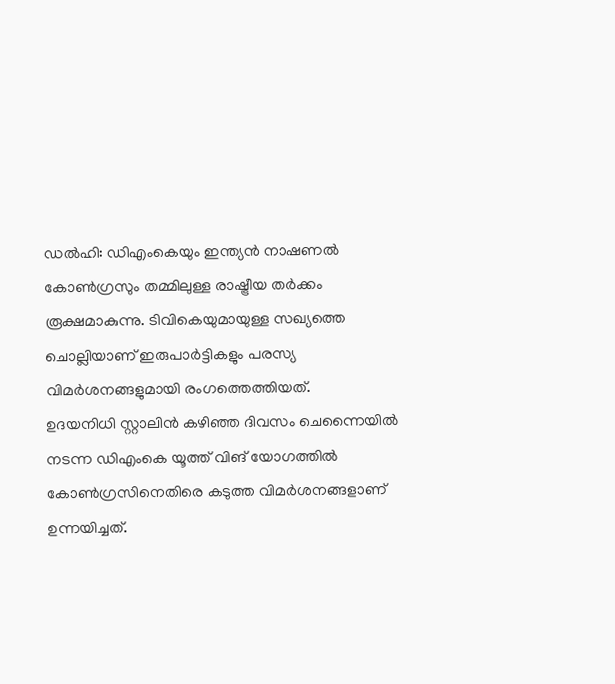ഡൽഹി: ഡിഎംകെയും ഇന്ത്യൻ നാഷണൽ കോൺഗ്രസും തമ്മിലുള്ള രാഷ്ട്രീയ തർക്കം രൂക്ഷമാകുന്നു. ടിവികെയുമായുള്ള സഖ്യത്തെ ചൊല്ലിയാണ് ഇരുപാർട്ടികളും പരസ്യ വിമർശനങ്ങളുമായി രംഗത്തെത്തിയത്.
ഉദയനിധി സ്റ്റാലിൻ കഴിഞ്ഞ ദിവസം ചെന്നൈയിൽ നടന്ന ഡിഎംകെ യൂത്ത് വിങ് യോഗത്തിൽ കോൺഗ്രസിനെതിരെ കടുത്ത വിമർശനങ്ങളാണ് ഉന്നയിച്ചത്.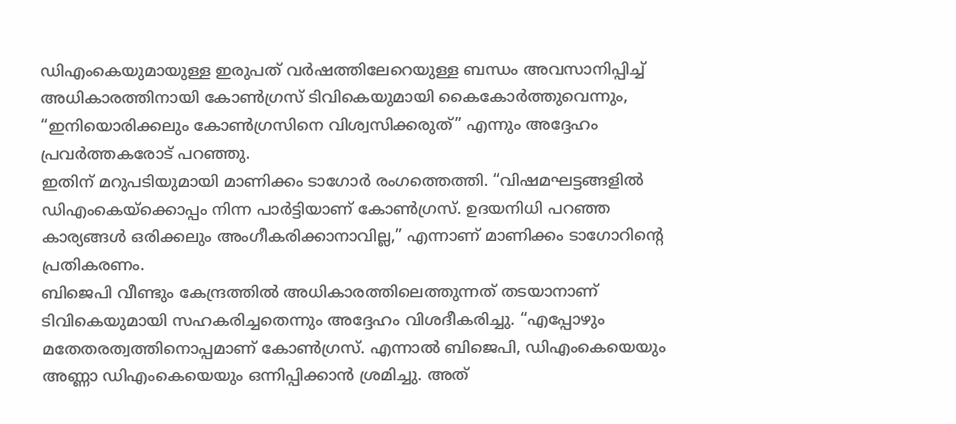ഡിഎംകെയുമായുള്ള ഇരുപത് വർഷത്തിലേറെയുള്ള ബന്ധം അവസാനിപ്പിച്ച് അധികാരത്തിനായി കോൺഗ്രസ് ടിവികെയുമായി കൈകോർത്തുവെന്നും, “ഇനിയൊരിക്കലും കോൺഗ്രസിനെ വിശ്വസിക്കരുത്” എന്നും അദ്ദേഹം പ്രവർത്തകരോട് പറഞ്ഞു.
ഇതിന് മറുപടിയുമായി മാണിക്കം ടാഗോർ രംഗത്തെത്തി. “വിഷമഘട്ടങ്ങളിൽ ഡിഎംകെയ്ക്കൊപ്പം നിന്ന പാർട്ടിയാണ് കോൺഗ്രസ്. ഉദയനിധി പറഞ്ഞ കാര്യങ്ങൾ ഒരിക്കലും അംഗീകരിക്കാനാവില്ല,” എന്നാണ് മാണിക്കം ടാഗോറിന്റെ പ്രതികരണം.
ബിജെപി വീണ്ടും കേന്ദ്രത്തിൽ അധികാരത്തിലെത്തുന്നത് തടയാനാണ് ടിവികെയുമായി സഹകരിച്ചതെന്നും അദ്ദേഹം വിശദീകരിച്ചു. “എപ്പോഴും മതേതരത്വത്തിനൊപ്പമാണ് കോൺഗ്രസ്. എന്നാൽ ബിജെപി, ഡിഎംകെയെയും അണ്ണാ ഡിഎംകെയെയും ഒന്നിപ്പിക്കാൻ ശ്രമിച്ചു. അത്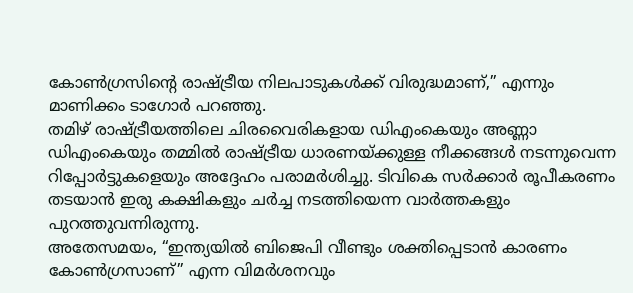കോൺഗ്രസിന്റെ രാഷ്ട്രീയ നിലപാടുകൾക്ക് വിരുദ്ധമാണ്,” എന്നും മാണിക്കം ടാഗോർ പറഞ്ഞു.
തമിഴ് രാഷ്ട്രീയത്തിലെ ചിരവൈരികളായ ഡിഎംകെയും അണ്ണാ ഡിഎംകെയും തമ്മിൽ രാഷ്ട്രീയ ധാരണയ്ക്കുള്ള നീക്കങ്ങൾ നടന്നുവെന്ന റിപ്പോർട്ടുകളെയും അദ്ദേഹം പരാമർശിച്ചു. ടിവികെ സർക്കാർ രൂപീകരണം തടയാൻ ഇരു കക്ഷികളും ചർച്ച നടത്തിയെന്ന വാർത്തകളും പുറത്തുവന്നിരുന്നു.
അതേസമയം, “ഇന്ത്യയിൽ ബിജെപി വീണ്ടും ശക്തിപ്പെടാൻ കാരണം കോൺഗ്രസാണ്” എന്ന വിമർശനവും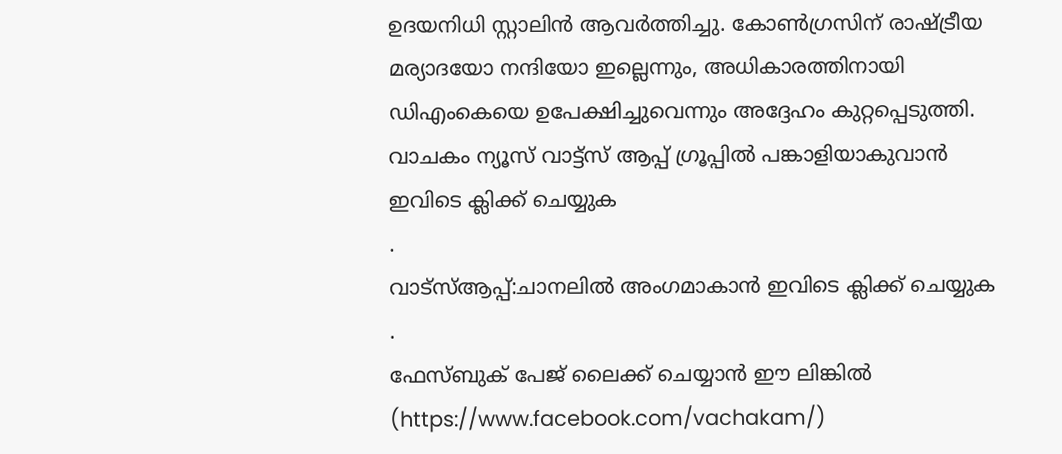ഉദയനിധി സ്റ്റാലിൻ ആവർത്തിച്ചു. കോൺഗ്രസിന് രാഷ്ട്രീയ മര്യാദയോ നന്ദിയോ ഇല്ലെന്നും, അധികാരത്തിനായി ഡിഎംകെയെ ഉപേക്ഷിച്ചുവെന്നും അദ്ദേഹം കുറ്റപ്പെടുത്തി.
വാചകം ന്യൂസ് വാട്ട്സ് ആപ്പ് ഗ്രൂപ്പിൽ പങ്കാളിയാകുവാൻ
ഇവിടെ ക്ലിക്ക് ചെയ്യുക
.
വാട്സ്ആപ്പ്:ചാനലിൽ അംഗമാകാൻ ഇവിടെ ക്ലിക്ക് ചെയ്യുക .
ഫേസ്ബുക് പേജ് ലൈക്ക് ചെയ്യാൻ ഈ ലിങ്കിൽ (https://www.facebook.com/vachakam/)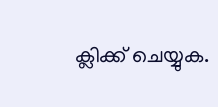ക്ലിക്ക് ചെയ്യുക.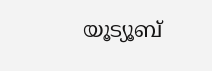യൂട്യൂബ്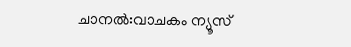ചാനൽ:വാചകം ന്യൂസ്